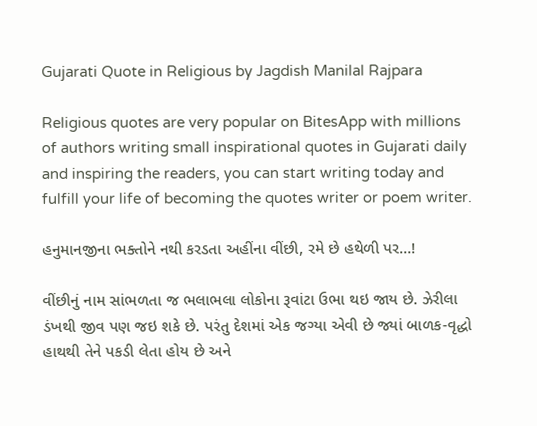Gujarati Quote in Religious by Jagdish Manilal Rajpara

Religious quotes are very popular on BitesApp with millions of authors writing small inspirational quotes in Gujarati daily and inspiring the readers, you can start writing today and fulfill your life of becoming the quotes writer or poem writer.

હનુમાનજીના ભક્તોને નથી કરડતા અહીંના વીંછી, રમે છે હથેળી પર…!

વીંછીનું નામ સાંભળતા જ ભલાભલા લોકોના રૂવાંટા ઉભા થઇ જાય છે. ઝેરીલા ડંખથી જીવ પણ જઇ શકે છે. પરંતુ દેશમાં એક જગ્યા એવી છે જ્યાં બાળક-વૃદ્ધો હાથથી તેને પકડી લેતા હોય છે અને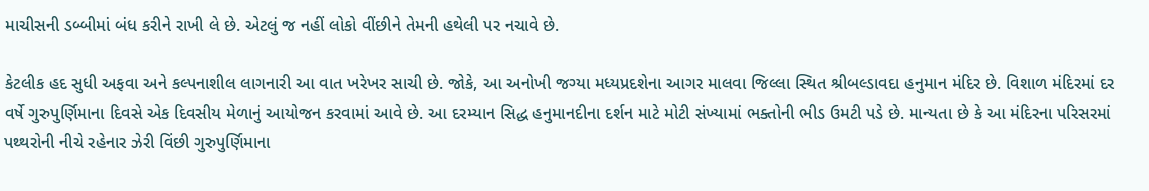માચીસની ડબ્બીમાં બંધ કરીને રાખી લે છે. એટલું જ નહીં લોકો વીંછીને તેમની હથેલી પર નચાવે છે.

કેટલીક હદ સુધી અફવા અને કલ્પનાશીલ લાગનારી આ વાત ખરેખર સાચી છે. જોકે, આ અનોખી જગ્યા મધ્યપ્રદશેના આગર માલવા જિલ્લા સ્થિત શ્રીબલ્ડાવદા હનુમાન મંદિર છે. વિશાળ મંદિરમાં દર વર્ષે ગુરુપુર્ણિમાના દિવસે એક દિવસીય મેળાનું આયોજન કરવામાં આવે છે. આ દરમ્યાન સિદ્ધ હનુમાનદીના દર્શન માટે મોટી સંખ્યામાં ભક્તોની ભીડ ઉમટી પડે છે. માન્યતા છે કે આ મંદિરના પરિસરમાં પથ્થરોની નીચે રહેનાર ઝેરી વિંછી ગુરુપુર્ણિમાના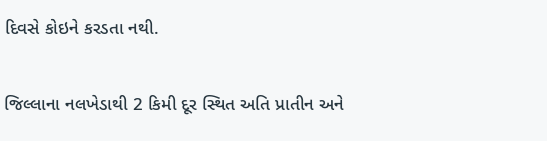દિવસે કોઇને કરડતા નથી.

જિલ્લાના નલખેડાથી 2 કિમી દૂર સ્થિત અતિ પ્રાતીન અને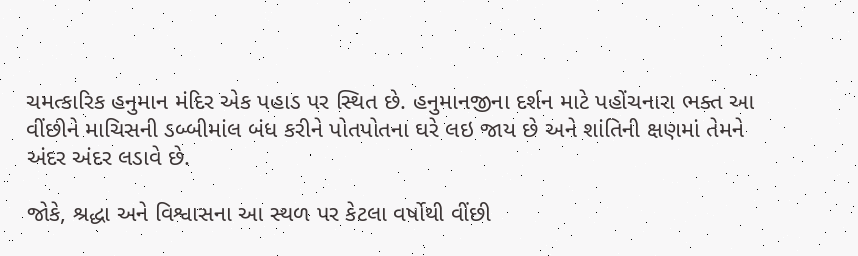ચમત્કારિક હનુમાન મંદિર એક પહાડ પર સ્થિત છે. હનુમાનજીના દર્શન માટે પહોંચનારા ભક્ત આ વીંછીને માચિસની ડબ્બીમાંલ બંધ કરીને પોતપોતના ઘરે લઇ જાય છે અને શાંતિની ક્ષણમાં તેમને અંદર અંદર લડાવે છે.

જોકે, શ્રદ્ધા અને વિશ્વાસના આ સ્થળ પર કેટલા વર્ષોથી વીંછી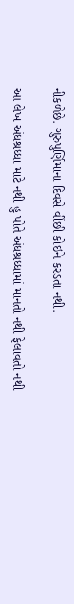નીકળેછે. ગુરુપુર્ણિમાના દિવસે વીંછી કોઇને કરડતા નથી.

આ લેખ અંધશ્રધ્ધા માટે નથી હુ પોતે અંધશ્રધ્ધામાં માનતો નથી ફેલાવતો નથી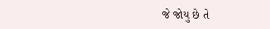જે જોયુ છે તે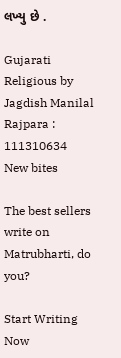લખ્યુ છે .

Gujarati Religious by Jagdish Manilal Rajpara : 111310634
New bites

The best sellers write on Matrubharti, do you?

Start Writing Now